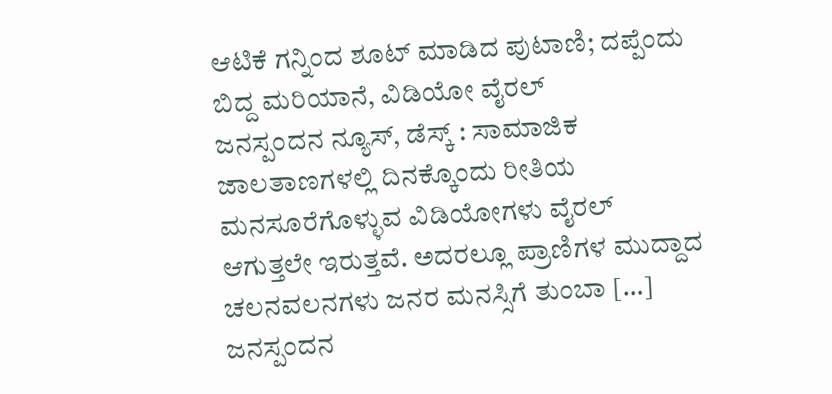ಆಟಿಕೆ ಗನ್ನಿಂದ ಶೂಟ್ ಮಾಡಿದ ಪುಟಾಣಿ; ದಪ್ಪೆಂದು ಬಿದ್ದ ಮರಿಯಾನೆ, ವಿಡಿಯೋ ವೈರಲ್
ಜನಸ್ಪಂದನ ನ್ಯೂಸ್, ಡೆಸ್ಕ್ : ಸಾಮಾಜಿಕ ಜಾಲತಾಣಗಳಲ್ಲಿ ದಿನಕ್ಕೊಂದು ರೀತಿಯ ಮನಸೂರೆಗೊಳ್ಳುವ ವಿಡಿಯೋಗಳು ವೈರಲ್ ಆಗುತ್ತಲೇ ಇರುತ್ತವೆ. ಅದರಲ್ಲೂ ಪ್ರಾಣಿಗಳ ಮುದ್ದಾದ ಚಲನವಲನಗಳು ಜನರ ಮನಸ್ಸಿಗೆ ತುಂಬಾ […]
ಜನಸ್ಪಂದನ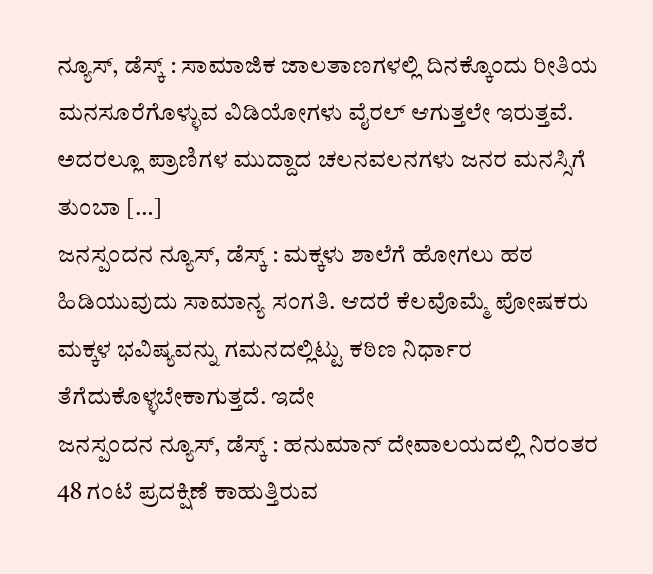ನ್ಯೂಸ್, ಡೆಸ್ಕ್ : ಸಾಮಾಜಿಕ ಜಾಲತಾಣಗಳಲ್ಲಿ ದಿನಕ್ಕೊಂದು ರೀತಿಯ ಮನಸೂರೆಗೊಳ್ಳುವ ವಿಡಿಯೋಗಳು ವೈರಲ್ ಆಗುತ್ತಲೇ ಇರುತ್ತವೆ. ಅದರಲ್ಲೂ ಪ್ರಾಣಿಗಳ ಮುದ್ದಾದ ಚಲನವಲನಗಳು ಜನರ ಮನಸ್ಸಿಗೆ ತುಂಬಾ […]
ಜನಸ್ಪಂದನ ನ್ಯೂಸ್, ಡೆಸ್ಕ್ : ಮಕ್ಕಳು ಶಾಲೆಗೆ ಹೋಗಲು ಹಠ ಹಿಡಿಯುವುದು ಸಾಮಾನ್ಯ ಸಂಗತಿ. ಆದರೆ ಕೆಲವೊಮ್ಮೆ ಪೋಷಕರು ಮಕ್ಕಳ ಭವಿಷ್ಯವನ್ನು ಗಮನದಲ್ಲಿಟ್ಟು ಕಠಿಣ ನಿರ್ಧಾರ ತೆಗೆದುಕೊಳ್ಳಬೇಕಾಗುತ್ತದೆ. ಇದೇ
ಜನಸ್ಪಂದನ ನ್ಯೂಸ್, ಡೆಸ್ಕ್ : ಹನುಮಾನ್ ದೇವಾಲಯದಲ್ಲಿ ನಿರಂತರ 48 ಗಂಟೆ ಪ್ರದಕ್ಷಿಣೆ ಕಾಹುತ್ತಿರುವ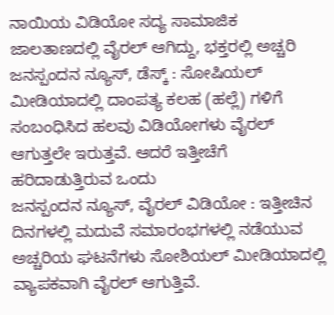ನಾಯಿಯ ವಿಡಿಯೋ ಸದ್ಯ ಸಾಮಾಜಿಕ ಜಾಲತಾಣದಲ್ಲಿ ವೈರಲ್ ಆಗಿದ್ದು, ಭಕ್ತರಲ್ಲಿ ಅಚ್ಚರಿ
ಜನಸ್ಪಂದನ ನ್ಯೂಸ್, ಡೆಸ್ಕ್ : ಸೋಷಿಯಲ್ ಮೀಡಿಯಾದಲ್ಲಿ ದಾಂಪತ್ಯ ಕಲಹ (ಹಲ್ಲೆ) ಗಳಿಗೆ ಸಂಬಂಧಿಸಿದ ಹಲವು ವಿಡಿಯೋಗಳು ವೈರಲ್ ಆಗುತ್ತಲೇ ಇರುತ್ತವೆ. ಆದರೆ ಇತ್ತೀಚೆಗೆ ಹರಿದಾಡುತ್ತಿರುವ ಒಂದು
ಜನಸ್ಪಂದನ ನ್ಯೂಸ್, ವೈರಲ್ ವಿಡಿಯೋ : ಇತ್ತೀಚಿನ ದಿನಗಳಲ್ಲಿ ಮದುವೆ ಸಮಾರಂಭಗಳಲ್ಲಿ ನಡೆಯುವ ಅಚ್ಚರಿಯ ಘಟನೆಗಳು ಸೋಶಿಯಲ್ ಮೀಡಿಯಾದಲ್ಲಿ ವ್ಯಾಪಕವಾಗಿ ವೈರಲ್ ಆಗುತ್ತಿವೆ.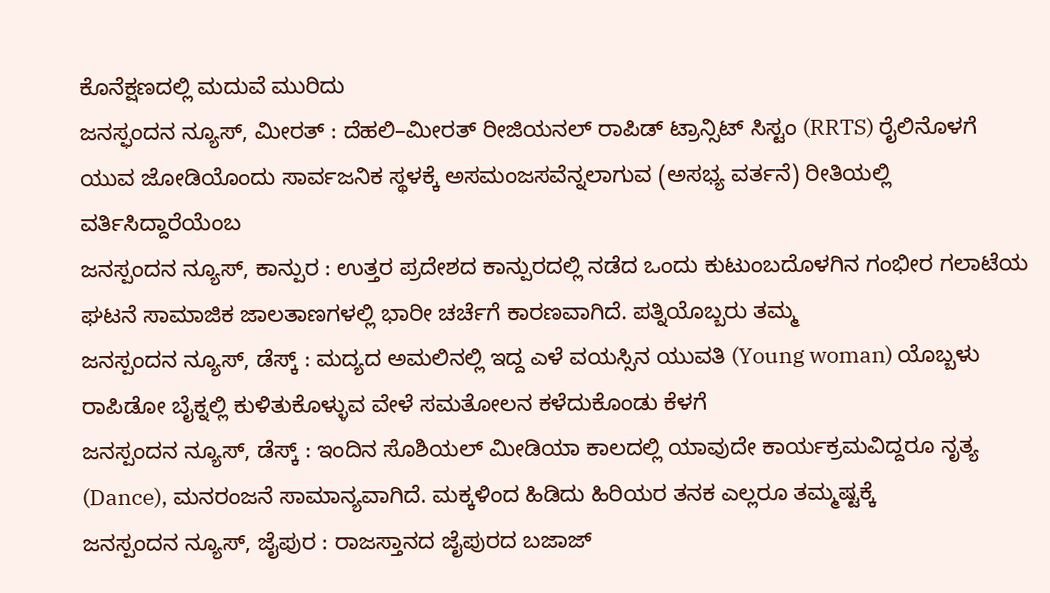ಕೊನೆಕ್ಷಣದಲ್ಲಿ ಮದುವೆ ಮುರಿದು
ಜನಸ್ಫಂದನ ನ್ಯೂಸ್, ಮೀರತ್ : ದೆಹಲಿ–ಮೀರತ್ ರೀಜಿಯನಲ್ ರಾಪಿಡ್ ಟ್ರಾನ್ಸಿಟ್ ಸಿಸ್ಟಂ (RRTS) ರೈಲಿನೊಳಗೆ ಯುವ ಜೋಡಿಯೊಂದು ಸಾರ್ವಜನಿಕ ಸ್ಥಳಕ್ಕೆ ಅಸಮಂಜಸವೆನ್ನಲಾಗುವ (ಅಸಭ್ಯ ವರ್ತನೆ) ರೀತಿಯಲ್ಲಿ ವರ್ತಿಸಿದ್ದಾರೆಯೆಂಬ
ಜನಸ್ಪಂದನ ನ್ಯೂಸ್, ಕಾನ್ಪುರ : ಉತ್ತರ ಪ್ರದೇಶದ ಕಾನ್ಪುರದಲ್ಲಿ ನಡೆದ ಒಂದು ಕುಟುಂಬದೊಳಗಿನ ಗಂಭೀರ ಗಲಾಟೆಯ ಘಟನೆ ಸಾಮಾಜಿಕ ಜಾಲತಾಣಗಳಲ್ಲಿ ಭಾರೀ ಚರ್ಚೆಗೆ ಕಾರಣವಾಗಿದೆ. ಪತ್ನಿಯೊಬ್ಬರು ತಮ್ಮ
ಜನಸ್ಪಂದನ ನ್ಯೂಸ್, ಡೆಸ್ಕ್ : ಮದ್ಯದ ಅಮಲಿನಲ್ಲಿ ಇದ್ದ ಎಳೆ ವಯಸ್ಸಿನ ಯುವತಿ (Young woman) ಯೊಬ್ಬಳು ರಾಪಿಡೋ ಬೈಕ್ನಲ್ಲಿ ಕುಳಿತುಕೊಳ್ಳುವ ವೇಳೆ ಸಮತೋಲನ ಕಳೆದುಕೊಂಡು ಕೆಳಗೆ
ಜನಸ್ಪಂದನ ನ್ಯೂಸ್, ಡೆಸ್ಕ್ : ಇಂದಿನ ಸೊಶಿಯಲ್ ಮೀಡಿಯಾ ಕಾಲದಲ್ಲಿ ಯಾವುದೇ ಕಾರ್ಯಕ್ರಮವಿದ್ದರೂ ನೃತ್ಯ (Dance), ಮನರಂಜನೆ ಸಾಮಾನ್ಯವಾಗಿದೆ. ಮಕ್ಕಳಿಂದ ಹಿಡಿದು ಹಿರಿಯರ ತನಕ ಎಲ್ಲರೂ ತಮ್ಮಷ್ಟಕ್ಕೆ
ಜನಸ್ಪಂದನ ನ್ಯೂಸ್, ಜೈಪುರ : ರಾಜಸ್ತಾನದ ಜೈಪುರದ ಬಜಾಜ್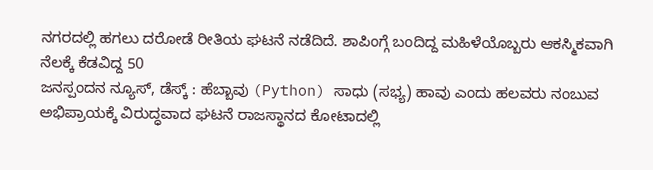ನಗರದಲ್ಲಿ ಹಗಲು ದರೋಡೆ ರೀತಿಯ ಘಟನೆ ನಡೆದಿದೆ. ಶಾಪಿಂಗ್ಗೆ ಬಂದಿದ್ದ ಮಹಿಳೆಯೊಬ್ಬರು ಆಕಸ್ಮಿಕವಾಗಿ ನೆಲಕ್ಕೆ ಕೆಡವಿದ್ದ 50
ಜನಸ್ಪಂದನ ನ್ಯೂಸ್, ಡೆಸ್ಕ್ : ಹೆಬ್ಬಾವು (Python) ಸಾಧು (ಸಭ್ಯ) ಹಾವು ಎಂದು ಹಲವರು ನಂಬುವ ಅಭಿಪ್ರಾಯಕ್ಕೆ ವಿರುದ್ಧವಾದ ಘಟನೆ ರಾಜಸ್ಥಾನದ ಕೋಟಾದಲ್ಲಿ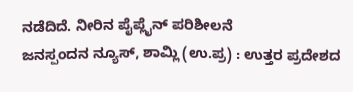ನಡೆದಿದೆ. ನೀರಿನ ಪೈಪ್ಲೈನ್ ಪರಿಶೀಲನೆ
ಜನಸ್ಪಂದನ ನ್ಯೂಸ್, ಶಾಮ್ಲಿ (ಉ.ಪ್ರ) : ಉತ್ತರ ಪ್ರದೇಶದ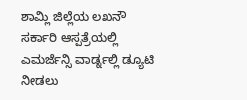ಶಾಮ್ಲಿ ಜಿಲ್ಲೆಯ ಲಖನೌ ಸರ್ಕಾರಿ ಆಸ್ಪತ್ರೆಯಲ್ಲಿ ಎಮರ್ಜೆನ್ಸಿ ವಾರ್ಡ್ನಲ್ಲಿ ಡ್ಯೂಟಿ ನೀಡಲು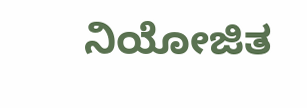ನಿಯೋಜಿತ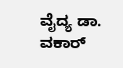ವೈದ್ಯ ಡಾ. ವಕಾರ್